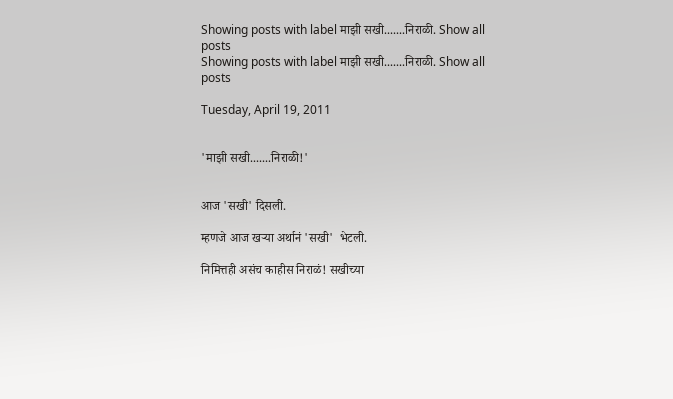Showing posts with label माझी सखी.......निराळी. Show all posts
Showing posts with label माझी सखी.......निराळी. Show all posts

Tuesday, April 19, 2011


'माझी सखी.......निराळी!'


आज 'सखी' दिसली.

म्हणजे आज खऱ्या अर्थानं 'सखी'  भेटली.

निमित्तही असंच काहीस निराळं! सखीच्या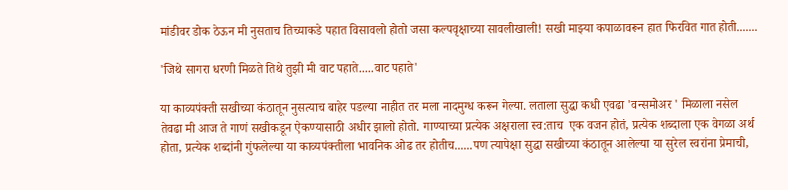मांडीवर डोक ठेऊन मी नुसताच तिच्याकडे पहात विसावलो होतो जसा कल्पवृक्षाच्या सावलीखाली! सखी माझ्या कपाळावरून हात फिरवित गात होती.......

'जिथे सागरा धरणी मिळते तिथे तुझी मी वाट पहाते.....वाट पहाते'

या काव्यपंक्ती सखीच्या कंठातून नुसत्याच बाहेर पडल्या नाहीत तर मला नादमुग्ध करून गेल्या. लताला सुद्धा कधी एवढा 'वन्समोअर ' मिळाला नसेल तेवढा मी आज ते गाणं सखीकडून ऐकण्यासाठी अधीर झालो होतो. गाण्याच्या प्रत्येक अक्षराला स्व:ताच  एक वजन होतं, प्रत्येक शब्दाला एक वेगळा अर्थ होता, प्रत्येक शब्दांनी गुंफलेल्या या काव्यपंक्तीला भावनिक ओढ तर होतीच......पण त्यापेक्षा सुद्धा सखीच्या कंठातून आलेल्या या सुरेल स्वरांना प्रेमाची,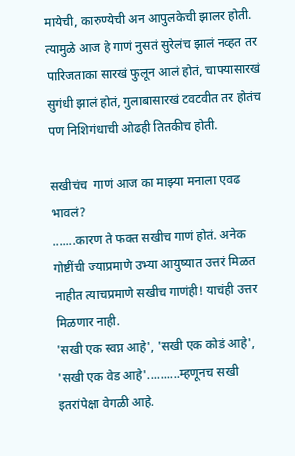मायेची, कारुण्येची अन आपुलकेची झालर होती. त्यामुळे आज हे गाणं नुसतं सुरेलंच झालं नव्हत तर पारिजताका सारखं फुलून आलं होतं, चाफ्यासारखं सुगंधी झालं होतं, गुलाबासारखं टवटवीत तर होतंच पण निशिगंधाची ओढही तितकीच होती.

सखीचंच  गाणं आज का माझ्या मनाला एवढ भावलं?
.......कारण ते फक्त सखीच गाणं होतं. अनेक गोष्टींची ज्याप्रमाणे उभ्या आयुष्यात उत्तरं मिळत नाहीत त्याचप्रमाणे सखीच गाणंही! याचंही उत्तर मिळणार नाही.
'सखी एक स्वप्न आहे', 'सखी एक कोडं आहे', 'सखी एक वेड आहे'..........म्हणूनच सखी इतरांपेक्षा वेगळी आहे.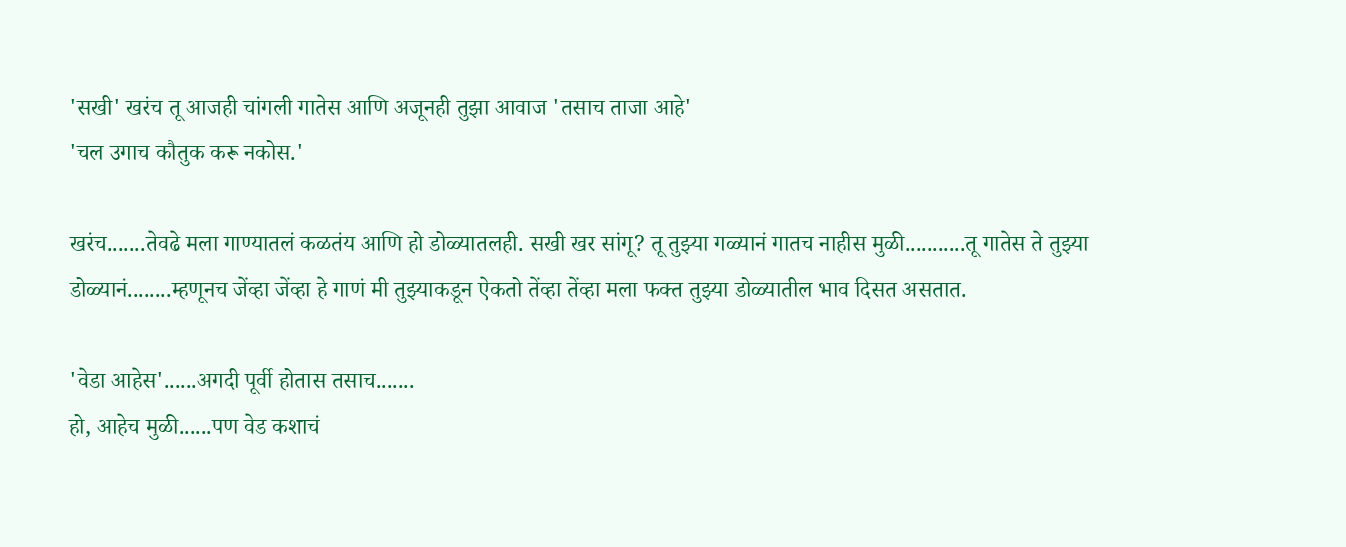'सखी' खरंच तू आजही चांगली गातेस आणि अजूनही तुझा आवाज 'तसाच ताजा आहे'
'चल उगाच कौतुक करू नकोस.'

खरंच.......तेवढे मला गाण्यातलं कळतंय आणि हो डोळ्यातलही. सखी खर सांगू? तू तुझ्या गळ्यानं गातच नाहीस मुळी...........तू गातेस ते तुझ्या डोळ्यानं........म्हणूनच जेंव्हा जेंव्हा हे गाणं मी तुझ्याकडून ऐकतो तेंव्हा तेंव्हा मला फक्त तुझ्या डोळ्यातील भाव दिसत असतात.

'वेडा आहेस'......अगदी पूर्वी होतास तसाच.......
हो, आहेच मुळी......पण वेड कशाचं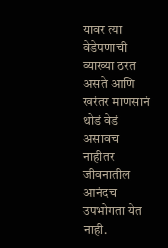यावर त्या वेडेपणाची व्याख्या ठरत असते आणि खरंतर माणसानं थोडं वेडं असावच नाहीतर जीवनातील आनंदच उपभोगता येत नाही.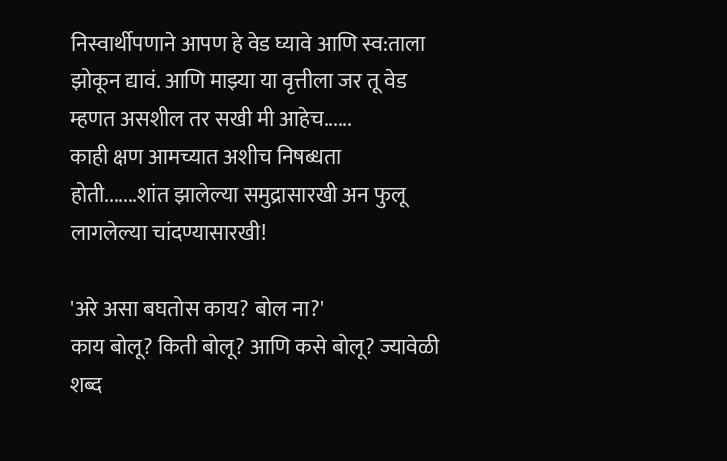निस्वार्थीपणाने आपण हे वेड घ्यावे आणि स्व:ताला झोकून द्यावं. आणि माझ्या या वृत्तीला जर तू वेड म्हणत असशील तर सखी मी आहेच......
काही क्षण आमच्यात अशीच निषब्धता होती.......शांत झालेल्या समुद्रासारखी अन फुलू लागलेल्या चांदण्यासारखी!

'अरे असा बघतोस काय? बोल ना?'
काय बोलू? किती बोलू? आणि कसे बोलू? ज्यावेळी शब्द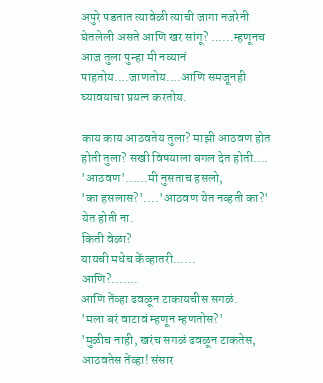अपुरे पडतात त्यावेळी त्याची जागा नजरेनी घेतलेली असते आणि खर सांगू? ......म्हणूनच आज तुला पुन्हा मी नव्यानं पाहतोय....जाणतोय....आणि समजूनही घ्यावयाचा प्रयत्न करतोय.

काय काय आठवतेय तुला? माझी आठवण होत होती तुला? सखी विषयाला बगल देत होती....
'आठवण'......मी नुसताच हसलो,
'का हसलास?'....'आठवण येत नव्हती का?'
येत होती ना.
किती वेळा?
यायची मधेच केंव्हातरी......
आणि?.......
आणि तेंव्हा ढवळून टाकायचीस सगळं.
'मला बरं वाटावं म्हणून म्हणतोस?'
'मुळीच नाही, खरंच सगळं ढवळून टाकतेस, आठवतेस तेंव्हा! संसार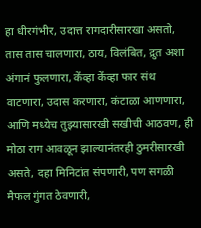हा धीरगंभीर, उदात्त रागदारीसारखा असतो, तास तास चालणारा, ठाय, विलंबित, द्रुत अशा अंगानं फुलणारा, केंव्हा केंव्हा फार संथ वाटणारा, उदास करणारा, कंटाळा आणणारा, आणि मध्येच तुझ्यासारखी सखीची आठवण, ही मोठा राग आवळून झाल्यानंतरही ठुमरीसारखी असते, दहा मिनिटांत संपणारी, पण सगळी मैफल गुंगत ठेवणारी,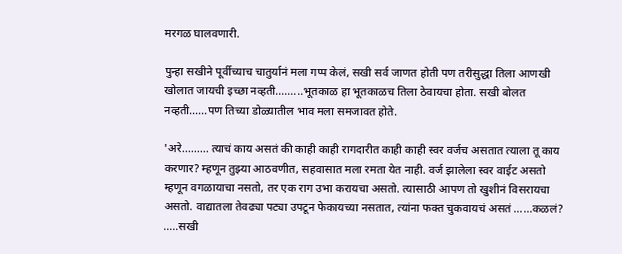मरगळ घालवणारी.

पुन्हा सखीने पूर्वीच्याच चातुर्यानं मला गप्प केलं, सखी सर्व जाणत होती पण तरीसुद्धा तिला आणखी खोलात जायची इच्छा नव्हती.........भूतकाळ हा भूतकाळच तिला ठेवायचा होता. सखी बोलत नव्हती......पण तिच्या डोळ्यातील भाव मला समजावत होते.

'अरे......... त्याचं काय असतं की काही काही रागदारीत काही काही स्वर वर्जच असतात त्याला तू काय करणार? म्हणून तुझ्या आठवणीत, सहवासात मला रमता येत नाही. वर्ज झालेला स्वर वाईट असतो म्हणून वगळायाचा नसतो, तर एक राग उभा करायचा असतो. त्यासाठी आपण तो खुशीनं विसरायचा असतो. वाद्यातला तेवढ्या पट्या उपटून फेकायच्या नसतात, त्यांना फक्त चुकवायचं असतं ......कळलं? .....सखी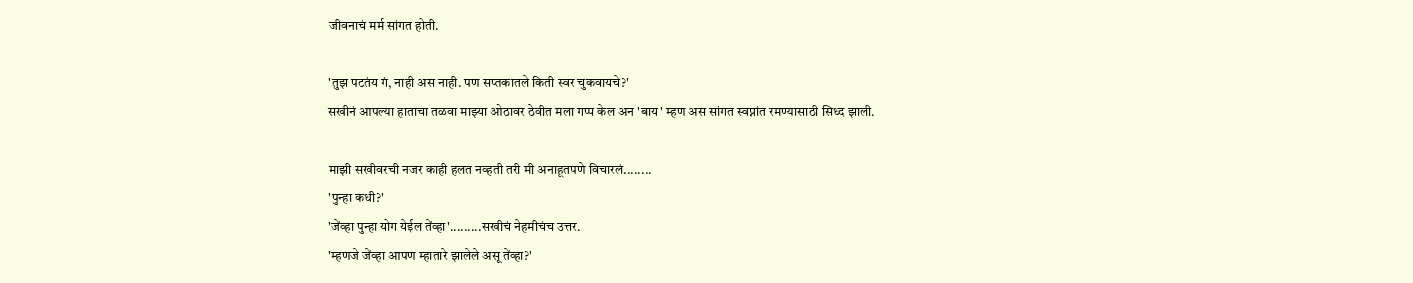जीवनाचं मर्म सांगत होती.

'तुझ पटतंय गं, नाही अस नाही. पण सप्तकातले किती स्वर चुकवायचे?'
सखीनं आपल्या हाताचा तळवा माझ्या ओठावर ठेवीत मला गप्प केल अन 'बाय' म्हण अस सांगत स्वप्नांत रमण्यासाठी सिध्द झाली.

माझी सखीवरची नजर काही हलत नव्हती तरी मी अनाहूतपणे विचारलं........
'पुन्हा कधी?'
'जेंव्हा पुन्हा योग येईल तेंव्हा'.........सखीचं नेहमीचंच उत्तर.
'म्हणजे जेंव्हा आपण म्हातारे झालेले असू तेंव्हा?'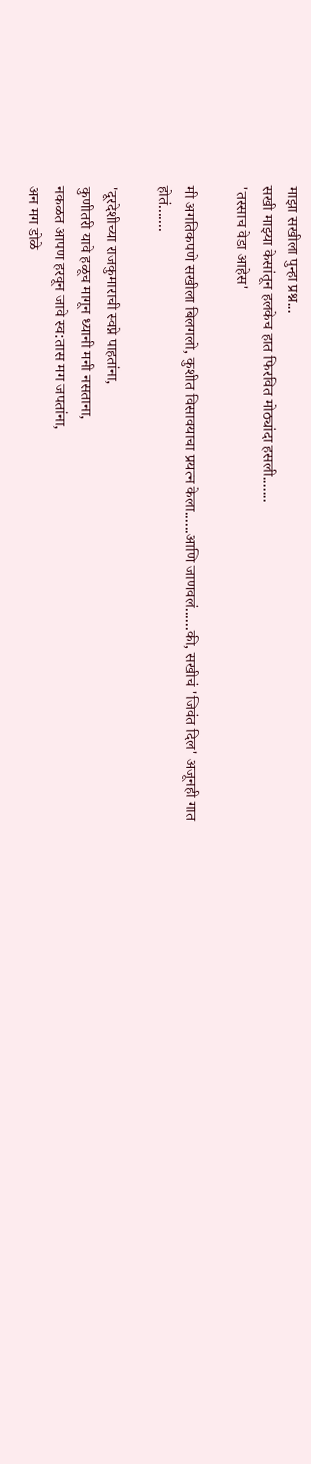माझा सखीला पुन्हा प्रश्न...
सखी माझ्या केसांतून हलकेच हात फिरवित मोठ्यांदा हसली.......
'तस्साच वेडा आहेस'

मी अगतिकपणे सखीला बिलगलो, कुशीत विसावयाचा प्रयत्न केला......आणि जाणवलं......की, सखीचं 'जिवंत दिल' अजूनही गात होतं.......

'दूरदेशीच्या राजकुमाराची स्वप्ने पाहतांना,
कुणीतरी यावे हळूच मागून ध्यानी मनी नसताना,
नकळत आपण हरवून जावे स्व:तास मग जपतांना,
अन मग डोळे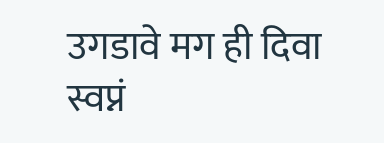उगडावे मग ही दिवा स्वप्नं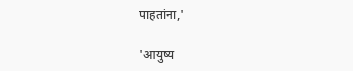पाहतांना,'

'आयुष्य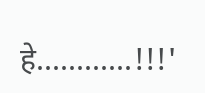हे............!!!'